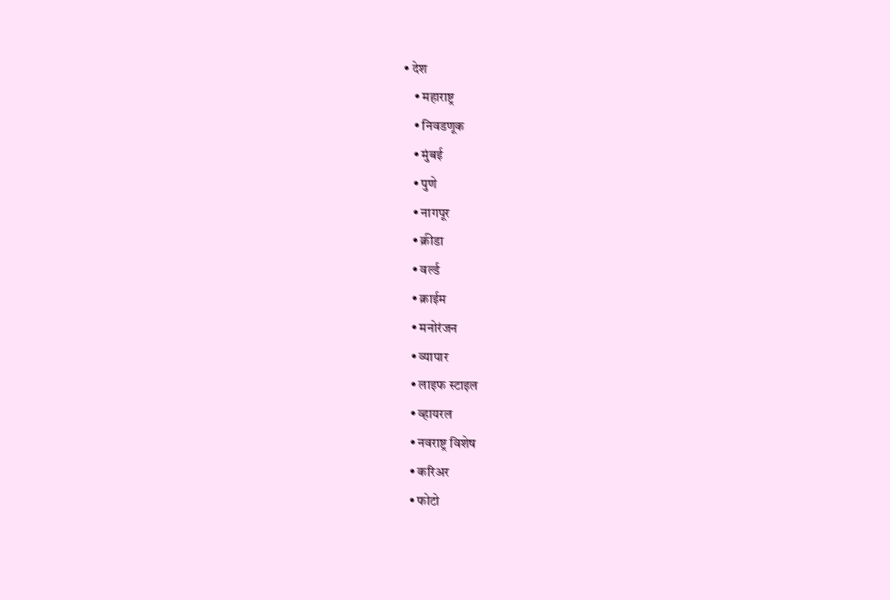• देश
    • महाराष्ट्र
    • निवडणूक
    • मुंबई
    • पुणे
    • नागपूर
    • क्रीडा
    • वर्ल्ड
    • क्राईम
    • मनोरंजन
    • व्यापार
    • लाइफ स्टाइल
    • व्हायरल
    • नवराष्ट्र विशेष
    • करिअर
    • फोटो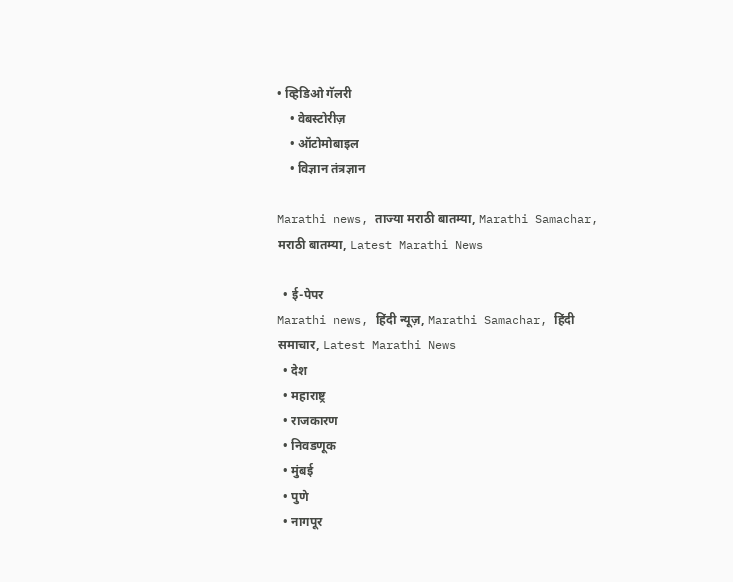• व्हिडिओ गॅलरी
    • वेबस्टोरीज़
    • ऑटोमोबाइल
    • विज्ञान तंत्रज्ञान

Marathi news, ताज्या मराठी बातम्या, Marathi Samachar, मराठी बातम्या, Latest Marathi News

  • ई-पेपर
Marathi news, हिंदी न्यूज़, Marathi Samachar, हिंदी समाचार, Latest Marathi News
  • देश
  • महाराष्ट्र
  • राजकारण
  • निवडणूक
  • मुंबई
  • पुणे
  • नागपूर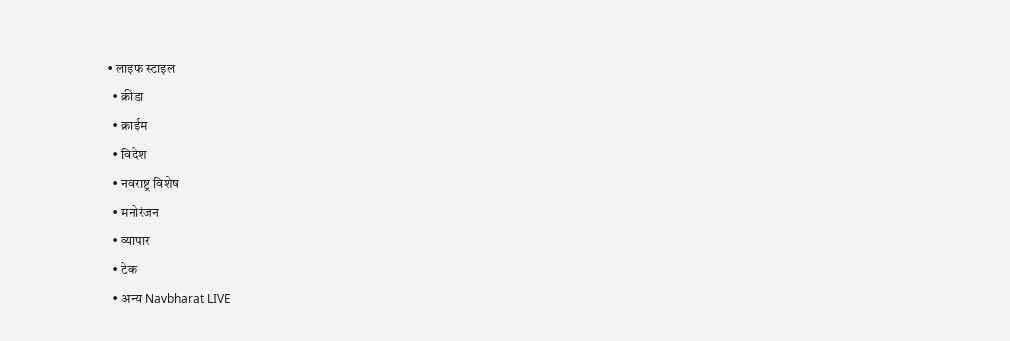• लाइफ स्टाइल
  • क्रीडा
  • क्राईम
  • विदेश
  • नवराष्ट्र विशेष
  • मनोरंजन
  • व्यापार
  • टेक
  • अन्य Navbharat LIVE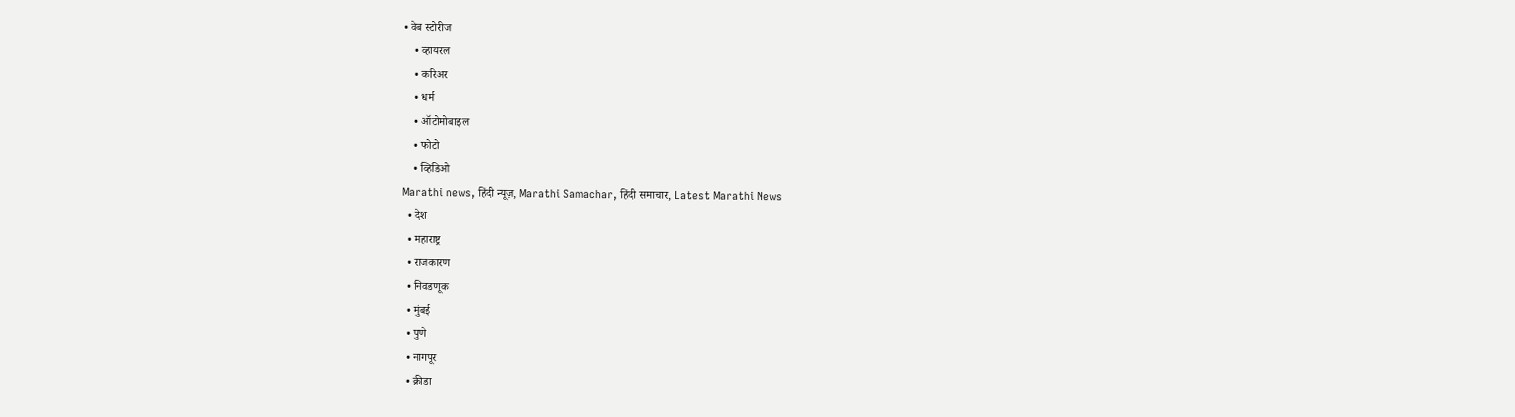• वेब स्टोरीज
    • व्हायरल
    • करिअर
    • धर्म
    • ऑटोमोबाइल
    • फोटो
    • व्हिडिओ
Marathi news, हिंदी न्यूज़, Marathi Samachar, हिंदी समाचार, Latest Marathi News
  • देश
  • महाराष्ट्र
  • राजकारण
  • निवडणूक
  • मुंबई
  • पुणे
  • नागपूर
  • क्रीडा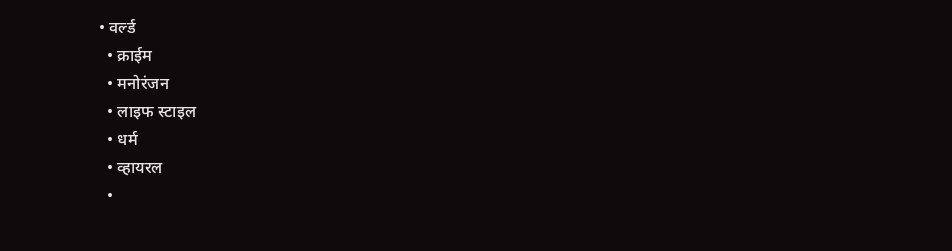• वर्ल्ड
  • क्राईम
  • मनोरंजन
  • लाइफ स्टाइल
  • धर्म
  • व्हायरल
  •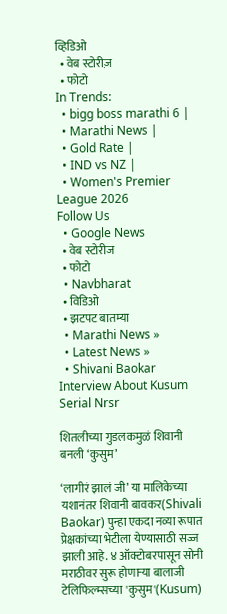व्हिडिओ
  • वेब स्टोरीज़
  • फोटो
In Trends:
  • bigg boss marathi 6 |
  • Marathi News |
  • Gold Rate |
  • IND vs NZ |
  • Women's Premier League 2026
Follow Us
  • Google News
  • वेब स्टोरीज
  • फोटो
  • Navbharat
  • विडिओ
  • झटपट बातम्या
  • Marathi News »
  • Latest News »
  • Shivani Baokar Interview About Kusum Serial Nrsr

शितलीच्या गुडलकमुळं शिवानी बनली ‘कुसुम’

‘लागीरं झालं जी’ या मालिकेच्या यशानंतर शिवानी बावकर(Shivali Baokar) पुन्हा एकदा नव्या रूपात प्रेक्षकांच्या भेटीला येण्यासाठी सज्ज झाली आहे. ४ ऑक्टोबरपासून सोनी मराठीवर सुरू होणाऱ्या बालाजी टेलिफिल्म्सच्या 'कुसुम'(Kusum)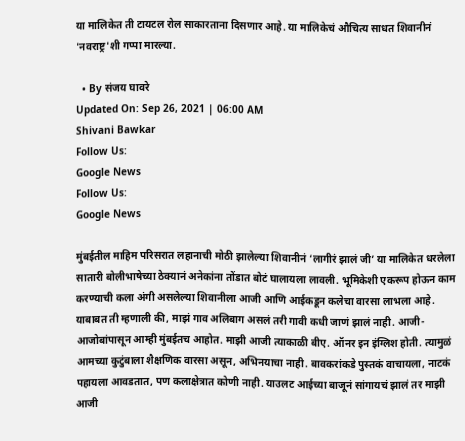या मालिकेत ती टायटल रोल साकारताना दिसणार आहे. या मालिकेचं औचित्य साधत शिवानीनं 'नवराष्ट्र'शी गप्पा मारल्या.

  • By संजय घावरे
Updated On: Sep 26, 2021 | 06:00 AM
Shivani Bawkar
Follow Us:
Google News
Follow Us:
Google News

मुंबईतील माहिम परिसरात लहानाची मोठी झालेल्या शिवानीनं ‘लागीरं झालं जी’ या मालिकेत धरलेला सातारी बोलीभाषेच्या ठेक्यानं अनेकांना तोंडात बोटं घालायला लावली. भूमिकेशी एकरूप होऊन काम करण्याची कला अंगी असलेल्या शिवानीला आजी आणि आईकडून कलेचा वारसा लाभला आहे. याबाबत ती म्हणाली की, माझं गाव अलिबाग असलं तरी गावी कधी जाणं झालं नाही. आजी-आजोबांपासून आम्ही मुंबईतच आहोत. माझी आजी त्याकाळी बीए. ऑनर इन इंग्लिश होती. त्यामुळं आमच्या कुटुंबाला शैक्षणिक वारसा असून, अभिनयाचा नाही. बावकरांकडे पुस्तकं वाचायला, नाटकं पहायला आवडतात, पण कलाक्षेत्रात कोणी नाही. याउलट आईच्या बाजूनं सांगायचं झालं तर माझी आजी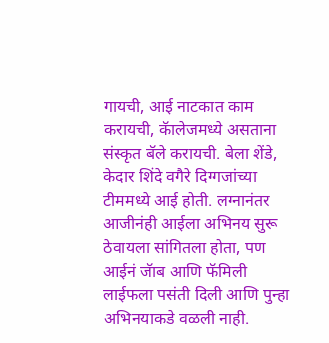गायची, आई नाटकात काम करायची, कॅालेजमध्ये असताना संस्कृत बॅले करायची. बेला शेंडे, केदार शिंदे वगैरे दिग्गजांच्या टीममध्ये आई होती. लग्नानंतर आजीनंही आईला अभिनय सुरू ठेवायला सांगितला होता, पण आईनं जॅाब आणि फॅमिली लाईफला पसंती दिली आणि पुन्हा अभिनयाकडे वळली नाही.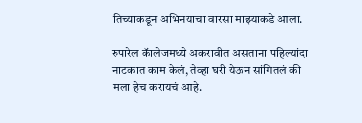तिच्याकडून अभिनयाचा वारसा माझ्याकडे आला.

रुपारेल कॅालेजमध्ये अकरावीत असताना पहिल्यांदा नाटकात काम केलं, तेव्हा घरी येऊन सांगितलं की मला हेच करायचं आहे.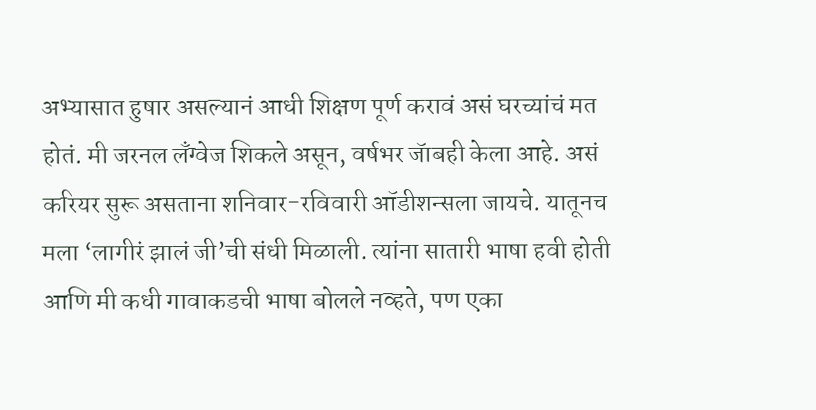अभ्यासात हुषार असल्यानं आधी शिक्षण पूर्ण करावं असं घरच्यांचं मत होतं. मी जरनल लँग्वेज शिकले असून, वर्षभर जॅाबही केला आहे. असं करियर सुरू असताना शनिवार-रविवारी ऑडीशन्सला जायचे. यातूनच मला ‘लागीरं झालं जी’ची संधी मिळाली. त्यांना सातारी भाषा हवी होती आणि मी कधी गावाकडची भाषा बोलले नव्हते, पण एका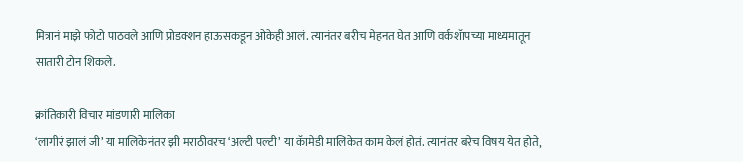मित्रानं माझे फोटो पाठवले आणि प्रोडक्शन हाऊसकडून ओकेही आलं. त्यानंतर बरीच मेहनत घेत आणि वर्कशॅापच्या माध्यमातून सातारी टोन शिकले.

क्रांतिकारी विचार मांडणारी मालिका
‘लागीरं झालं जी’ या मालिकेनंतर झी मराठीवरच ‘अल्टी पल्टी’ या कॅामेडी मालिकेत काम केलं होतं. त्यानंतर बरेच विषय येत होते,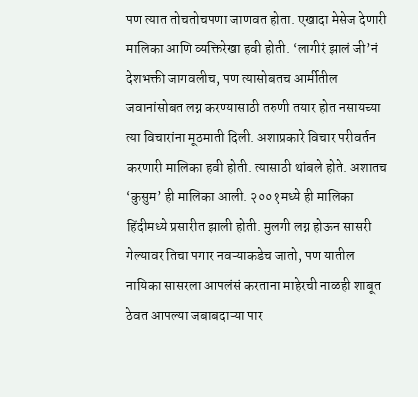पण त्यात तोचतोचपणा जाणवत होता. एखादा मेसेज देणारी मालिका आणि व्यक्तिरेखा हवी होती. ‘लागीरं झालं जी’नं देशभक्ती जागवलीच, पण त्यासोबतच आर्मीतील जवानांसोबत लग्न करण्यासाठी तरुणी तयार होत नसायच्या त्या विचारांना मूठमाती दिली. अशाप्रकारे विचार परीवर्तन करणारी मालिका हवी होती. त्यासाठी थांबले होते. अशातच ‘कुसुम’ ही मालिका आली. २००१मध्ये ही मालिका हिंदीमध्ये प्रसारीत झाली होती. मुलगी लग्न होऊन सासरी गेल्यावर तिचा पगार नवऱ्याकडेच जातो, पण यातील नायिका सासरला आपलंसं करताना माहेरची नाळही शाबूत ठेवत आपल्या जबाबदाऱ्या पार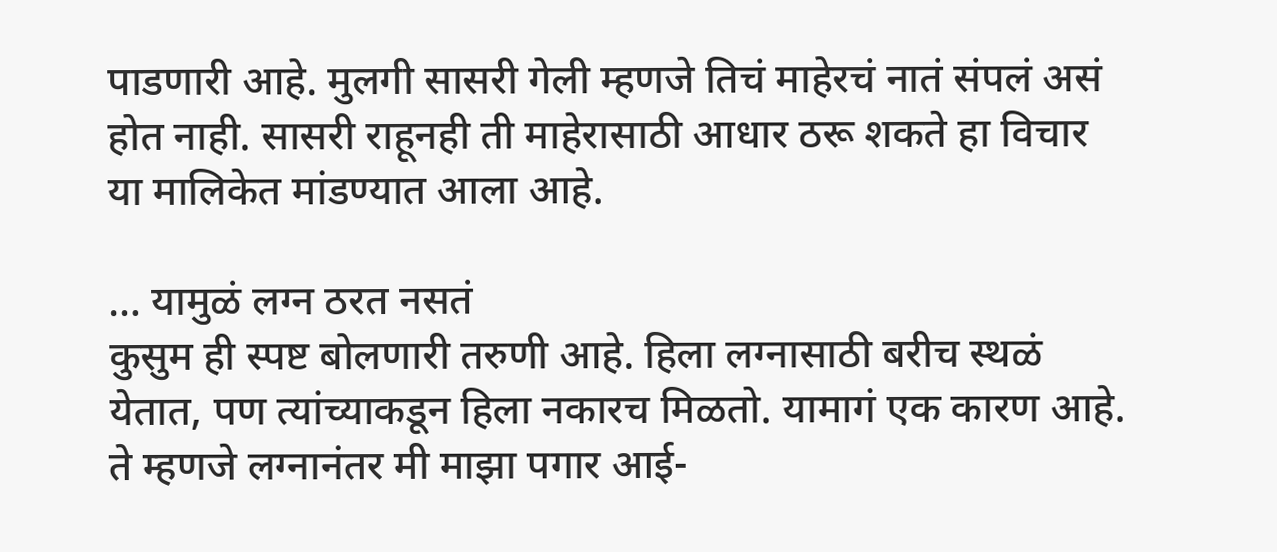पाडणारी आहे. मुलगी सासरी गेली म्हणजे तिचं माहेरचं नातं संपलं असं होत नाही. सासरी राहूनही ती माहेरासाठी आधार ठरू शकते हा विचार या मालिकेत मांडण्यात आला आहे.

… यामुळं लग्न ठरत नसतं
कुसुम ही स्पष्ट बोलणारी तरुणी आहे. हिला लग्नासाठी बरीच स्थळं येतात, पण त्यांच्याकडून हिला नकारच मिळतो. यामागं एक कारण आहे. ते म्हणजे लग्नानंतर मी माझा पगार आई-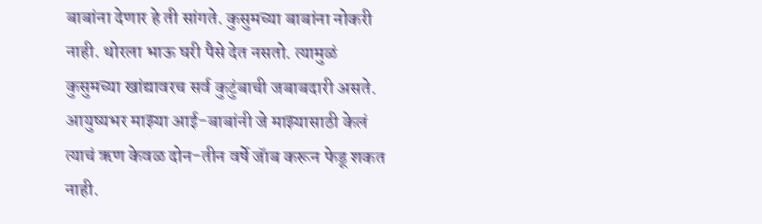बाबांना देणार हे ती सांगते. कुसुमच्या बाबांना नोकरी नाही. थोरला भाऊ घरी पैसे देत नसतो. त्यामुळं कुसुमच्या खांद्यावरच सर्व कुटुंबाची जबाबदारी असते. आयुष्यभर माझ्या आई-बाबांनी जे माझ्यासाठी केलं त्याचं ऋण केवळ दोन-तीन वर्षे जॅाब करून फेडू शकत नाही.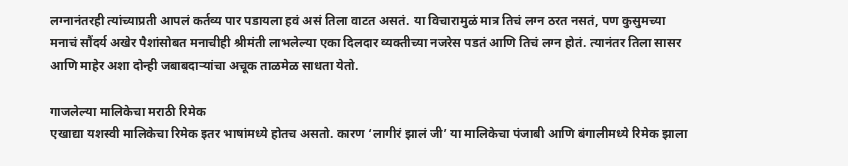लग्नानंतरही त्यांच्याप्रती आपलं कर्तव्य पार पडायला हवं असं तिला वाटत असतं. या विचारामुळं मात्र तिचं लग्न ठरत नसतं, पण कुसुमच्या मनाचं सौंदर्य अखेर पैशांसोबत मनाचीही श्रीमंती लाभलेल्या एका दिलदार व्यक्तीच्या नजरेस पडतं आणि तिचं लग्न होतं. त्यानंतर तिला सासर आणि माहेर अशा दोन्ही जबाबदाऱ्यांचा अचूक ताळमेळ साधता येतो.

गाजलेल्या मालिकेचा मराठी रिमेक
एखाद्या यशस्वी मालिकेचा रिमेक इतर भाषांमध्ये होतच असतो. कारण ‘लागीरं झालं जी’ या मालिकेचा पंजाबी आणि बंगालीमध्ये रिमेक झाला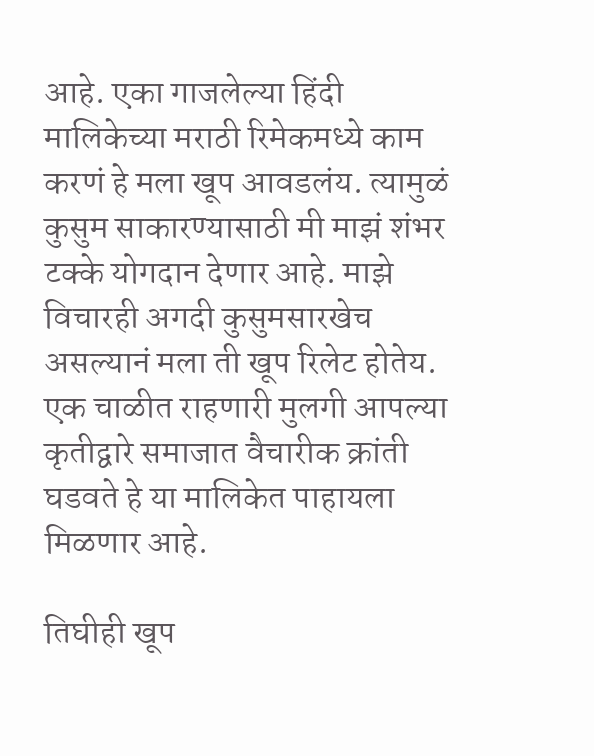आहे. एका गाजलेल्या हिंदी मालिकेच्या मराठी रिमेकमध्ये काम करणं हे मला खूप आवडलंय. त्यामुळं कुसुम साकारण्यासाठी मी माझं शंभर टक्के योगदान देणार आहे. माझे विचारही अगदी कुसुमसारखेच असल्यानं मला ती खूप रिलेट होतेय. एक चाळीत राहणारी मुलगी आपल्या कृतीद्वारे समाजात वैचारीक क्रांती घडवते हे या मालिकेत पाहायला मिळणार आहे.

तिघीही खूप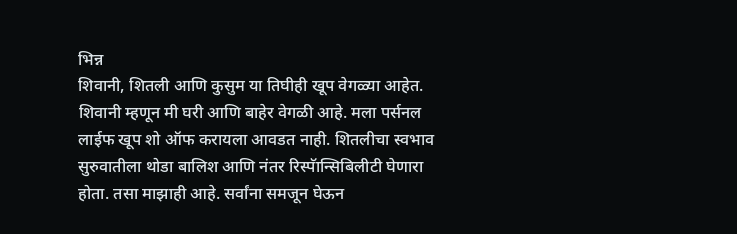भिन्न
शिवानी, शितली आणि कुसुम या तिघीही खूप वेगळ्या आहेत. शिवानी म्हणून मी घरी आणि बाहेर वेगळी आहे. मला पर्सनल लाईफ खूप शो ऑफ करायला आवडत नाही. शितलीचा स्वभाव सुरुवातीला थोडा बालिश आणि नंतर रिस्पॅान्सिबिलीटी घेणारा होता. तसा माझाही आहे. सर्वांना समजून घेऊन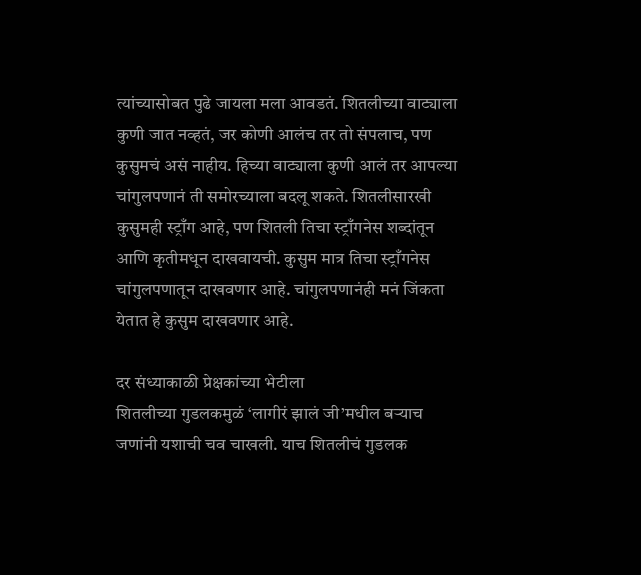त्यांच्यासोबत पुढे जायला मला आवडतं. शितलीच्या वाट्याला कुणी जात नव्हतं, जर कोणी आलंच तर तो संपलाच, पण कुसुमचं असं नाहीय. हिच्या वाट्याला कुणी आलं तर आपल्या चांगुलपणानं ती समोरच्याला बदलू शकते. शितलीसारखी कुसुमही स्ट्राँग आहे, पण शितली तिचा स्ट्राँगनेस शब्दांतून आणि कृतीमधून दाखवायची. कुसुम मात्र तिचा स्ट्राँगनेस चांगुलपणातून दाखवणार आहे. चांगुलपणानंही मनं जिंकता येतात हे कुसुम दाखवणार आहे.

दर संध्याकाळी प्रेक्षकांच्या भेटीला
शितलीच्या गुडलकमुळं ‘लागीरं झालं जी’मधील बऱ्याच जणांनी यशाची चव चाखली. याच शितलीचं गुडलक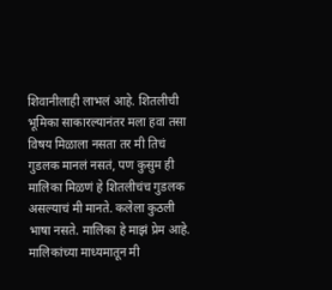शिवानीलाही लाभलं आहे. शितलीची भूमिका साकारल्यानंतर मला हवा तसा विषय मिळाला नसता तर मी तिचं गुडलक मानलं नसतं, पण कुसुम ही मालिका मिळणं हे शितलीचंच गुडलक असल्याचं मी मानते. कलेला कुठली भाषा नसते. मालिका हे माझं प्रेम आहे. मालिकांच्या माध्यमातून मी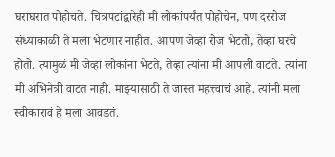घराघरात पोहोचते. चित्रपटांद्वारेही मी लोकांपर्यंत पोहोचेन, पण दररोज संध्याकाळी ते मला भेटणार नाहीत. आपण जेव्हा रोज भेटतो, तेव्हा घरचे होतो. त्यामुळं मी जेव्हा लोकांना भेटते, तेव्हा त्यांना मी आपली वाटते. त्यांना मी अभिनेत्री वाटत नाही. माझ्यासाठी ते जास्त महत्त्वाचं आहे. त्यांनी मला स्वीकारावं हे मला आवडतं.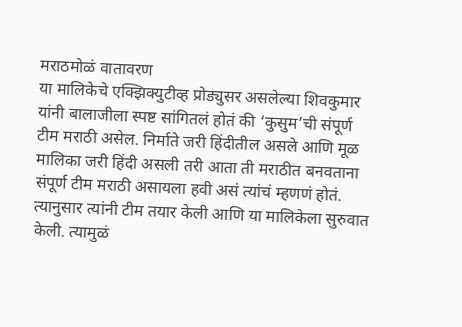मराठमोळं वातावरण
या मालिकेचे एक्झिक्युटीव्ह प्रोड्युसर असलेल्या शिवकुमार यांनी बालाजीला स्पष्ट सांगितलं होतं की ‘कुसुम’ची संपूर्ण टीम मराठी असेल. निर्माते जरी हिंदीतील असले आणि मूळ मालिका जरी हिंदी असली तरी आता ती मराठीत बनवताना संपूर्ण टीम मराठी असायला हवी असं त्यांचं म्हणणं होतं. त्यानुसार त्यांनी टीम तयार केली आणि या मालिकेला सुरुवात केली. त्यामुळं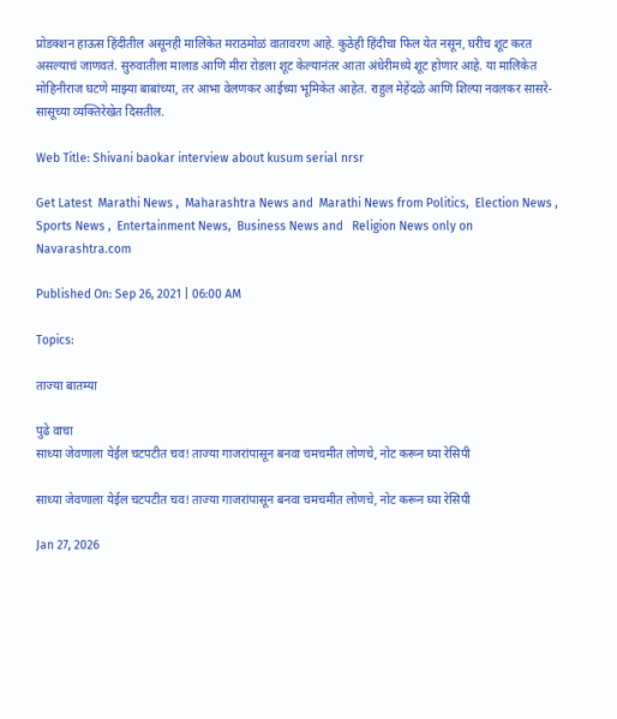प्रोडक्शन हाऊस हिंदीतील असूनही मालिकेत मराठमोळं वातावरण आहे. कुठेही हिंदीचा फिल येत नसून, घरीच शूट करत असल्याचं जाणवतं. सुरुवातीला मालाड आणि मीरा रोडला शूट केल्यानंतर आता अंधेरीमध्ये शूट होणार आहे. या मालिकेत मोहिनीराज घटणे माझ्या बाबांच्या, तर आभा वेलणकर आईच्या भूमिकेत आहेत. राहुल मेहेंदळे आणि शिल्पा नवलकर सासरे-सासूच्या व्यक्तिरेखेत दिसतील.

Web Title: Shivani baokar interview about kusum serial nrsr

Get Latest  Marathi News ,  Maharashtra News and  Marathi News from Politics,  Election News ,  Sports News ,  Entertainment News,  Business News and   Religion News only on Navarashtra.com

Published On: Sep 26, 2021 | 06:00 AM

Topics:

ताज्या बातम्या

पुढे वाचा
साध्या जेवणाला येईल चटपटीत चव! ताज्या गाजरांपासून बनवा चमचमीत लोणचे, नोट करून घ्या रेसिपी

साध्या जेवणाला येईल चटपटीत चव! ताज्या गाजरांपासून बनवा चमचमीत लोणचे, नोट करून घ्या रेसिपी

Jan 27, 2026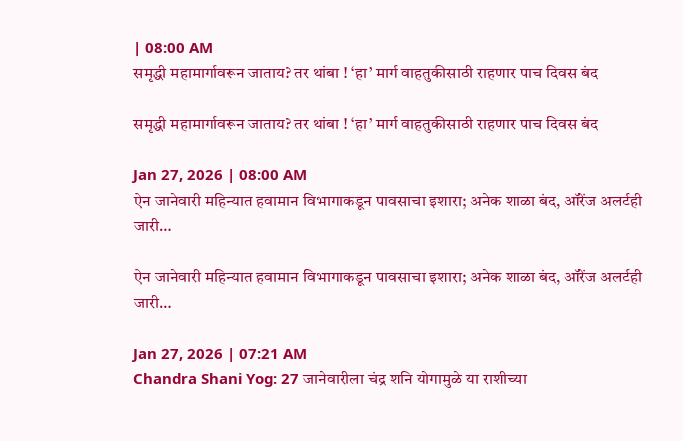| 08:00 AM
समृद्धी महामार्गावरून जाताय? तर थांबा ! ‘हा’ मार्ग वाहतुकीसाठी राहणार पाच दिवस बंद

समृद्धी महामार्गावरून जाताय? तर थांबा ! ‘हा’ मार्ग वाहतुकीसाठी राहणार पाच दिवस बंद

Jan 27, 2026 | 08:00 AM
ऐन जानेवारी महिन्यात हवामान विभागाकडून पावसाचा इशारा; अनेक शाळा बंद, ऑरेंज अलर्टही जारी…

ऐन जानेवारी महिन्यात हवामान विभागाकडून पावसाचा इशारा; अनेक शाळा बंद, ऑरेंज अलर्टही जारी…

Jan 27, 2026 | 07:21 AM
Chandra Shani Yog: 27 जानेवारीला चंद्र शनि योगामुळे या राशीच्या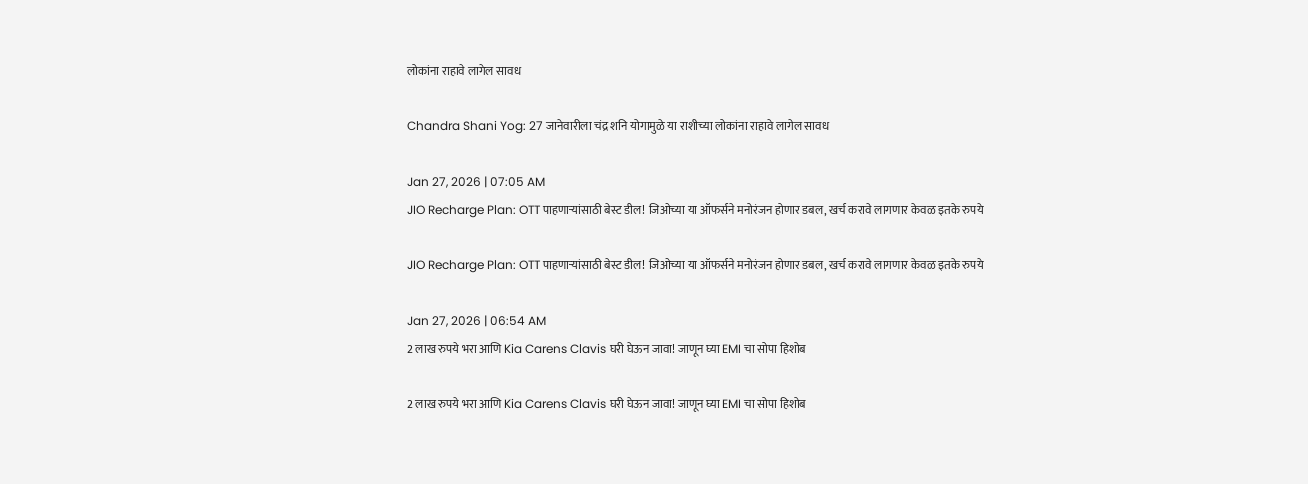लोकांना राहावे लागेल सावध

Chandra Shani Yog: 27 जानेवारीला चंद्र शनि योगामुळे या राशीच्या लोकांना राहावे लागेल सावध

Jan 27, 2026 | 07:05 AM
JIO Recharge Plan: OTT पाहणाऱ्यांसाठी बेस्ट डील! जिओच्या या ऑफर्सने मनोरंजन होणार डबल, खर्च करावे लागणार केवळ इतके रुपये

JIO Recharge Plan: OTT पाहणाऱ्यांसाठी बेस्ट डील! जिओच्या या ऑफर्सने मनोरंजन होणार डबल, खर्च करावे लागणार केवळ इतके रुपये

Jan 27, 2026 | 06:54 AM
2 लाख रुपये भरा आणि Kia Carens Clavis घरी घेऊन जावा! जाणून घ्या EMI चा सोपा हिशोब

2 लाख रुपये भरा आणि Kia Carens Clavis घरी घेऊन जावा! जाणून घ्या EMI चा सोपा हिशोब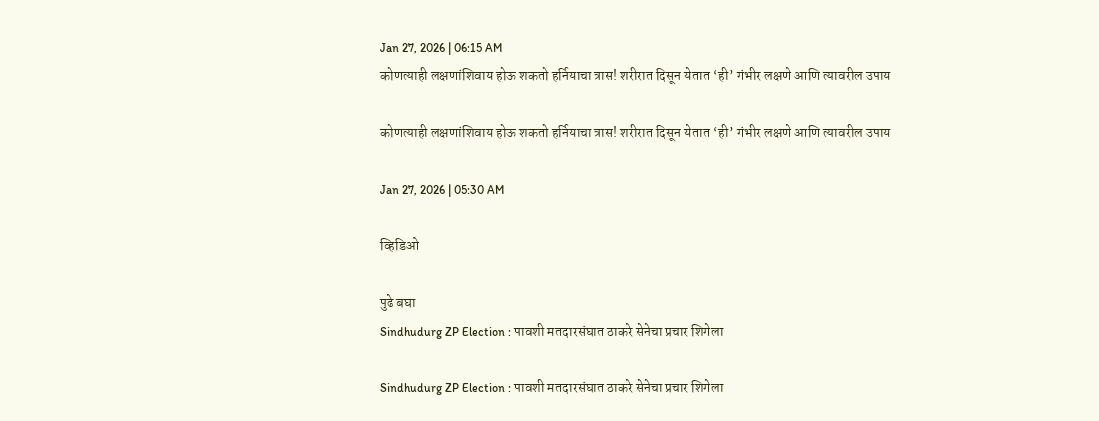Jan 27, 2026 | 06:15 AM
कोणत्याही लक्षणांशिवाय होऊ शकतो हर्नियाचा त्रास! शरीरात दिसून येतात ‘ही’ गंभीर लक्षणे आणि त्यावरील उपाय

कोणत्याही लक्षणांशिवाय होऊ शकतो हर्नियाचा त्रास! शरीरात दिसून येतात ‘ही’ गंभीर लक्षणे आणि त्यावरील उपाय

Jan 27, 2026 | 05:30 AM

व्हिडिओ

पुढे बघा
Sindhudurg ZP Election : पावशी मतदारसंघात ठाकरे सेनेचा प्रचार शिगेला

Sindhudurg ZP Election : पावशी मतदारसंघात ठाकरे सेनेचा प्रचार शिगेला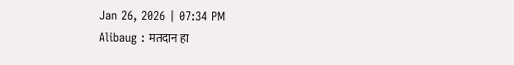Jan 26, 2026 | 07:34 PM
Alibaug : मतदान हा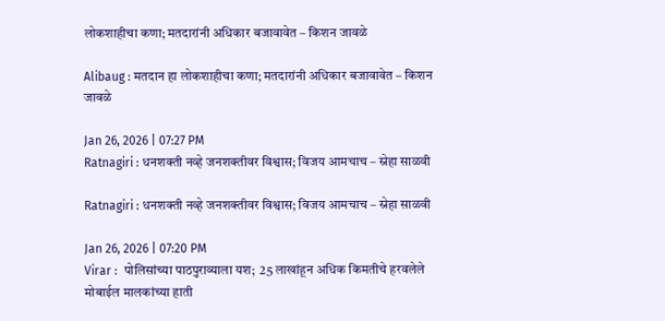लोकशाहीचा कणा; मतदारांनी अधिकार बजावावेत – किशन जावळे

Alibaug : मतदान हा लोकशाहीचा कणा; मतदारांनी अधिकार बजावावेत – किशन जावळे

Jan 26, 2026 | 07:27 PM
Ratnagiri : धनशक्ती नव्हे जनशक्तीवर विश्वास; विजय आमचाच – स्नेहा साळवी

Ratnagiri : धनशक्ती नव्हे जनशक्तीवर विश्वास; विजय आमचाच – स्नेहा साळवी

Jan 26, 2026 | 07:20 PM
Virar :  पोलिसांच्या पाठपुराव्याला यश;  25 लाखांहून अधिक किमतीचे हरवलेले मोबाईल मालकांच्या हाती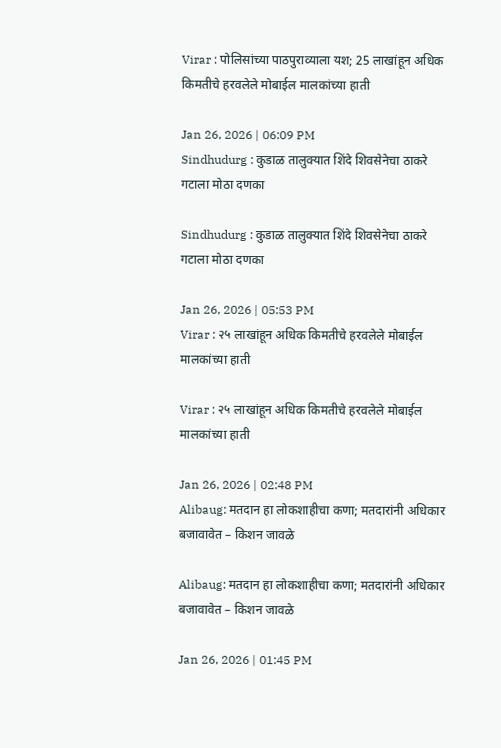Virar : पोलिसांच्या पाठपुराव्याला यश; 25 लाखांहून अधिक किमतीचे हरवलेले मोबाईल मालकांच्या हाती

Jan 26, 2026 | 06:09 PM
Sindhudurg : कुडाळ तालुक्यात शिंदे शिवसेनेचा ठाकरे गटाला मोठा दणका

Sindhudurg : कुडाळ तालुक्यात शिंदे शिवसेनेचा ठाकरे गटाला मोठा दणका

Jan 26, 2026 | 05:53 PM
Virar : २५ लाखांहून अधिक किमतीचे हरवलेले मोबाईल मालकांच्या हाती

Virar : २५ लाखांहून अधिक किमतीचे हरवलेले मोबाईल मालकांच्या हाती

Jan 26, 2026 | 02:48 PM
Alibaug: मतदान हा लोकशाहीचा कणा; मतदारांनी अधिकार बजावावेत – किशन जावळे

Alibaug: मतदान हा लोकशाहीचा कणा; मतदारांनी अधिकार बजावावेत – किशन जावळे

Jan 26, 2026 | 01:45 PM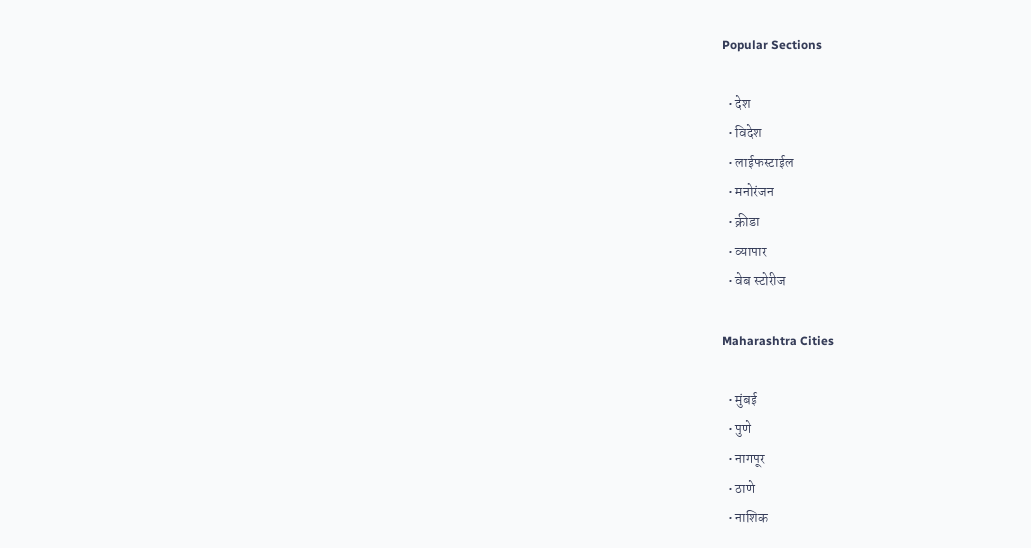Popular Sections

  • देश
  • विदेश
  • लाईफस्टाईल
  • मनोरंजन
  • क्रीडा
  • व्यापार
  • वेब स्टोरीज

Maharashtra Cities

  • मुंबई
  • पुणे
  • नागपूर
  • ठाणे
  • नाशिक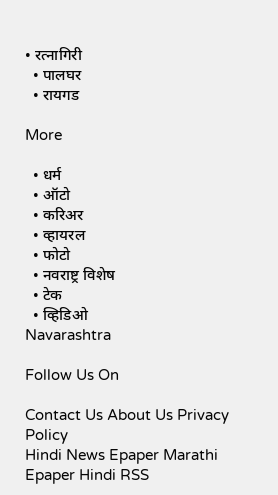• रत्नागिरी
  • पालघर
  • रायगड

More

  • धर्म
  • ऑटो
  • करिअर
  • व्हायरल
  • फोटो
  • नवराष्ट्र विशेष
  • टेक
  • व्हिडिओ
Navarashtra

Follow Us On

Contact Us About Us Privacy Policy
Hindi News Epaper Marathi Epaper Hindi RSS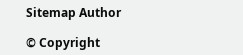Sitemap Author

© Copyright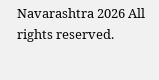Navarashtra 2026 All rights reserved.